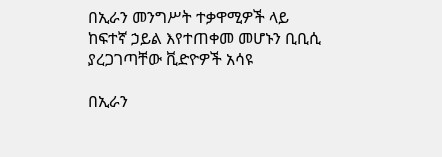በኢራን መንግሥት ተቃዋሚዎች ላይ ከፍተኛ ኃይል እየተጠቀመ መሆኑን ቢቢሲ ያረጋገጣቸው ቪድዮዎች አሳዩ

በኢራን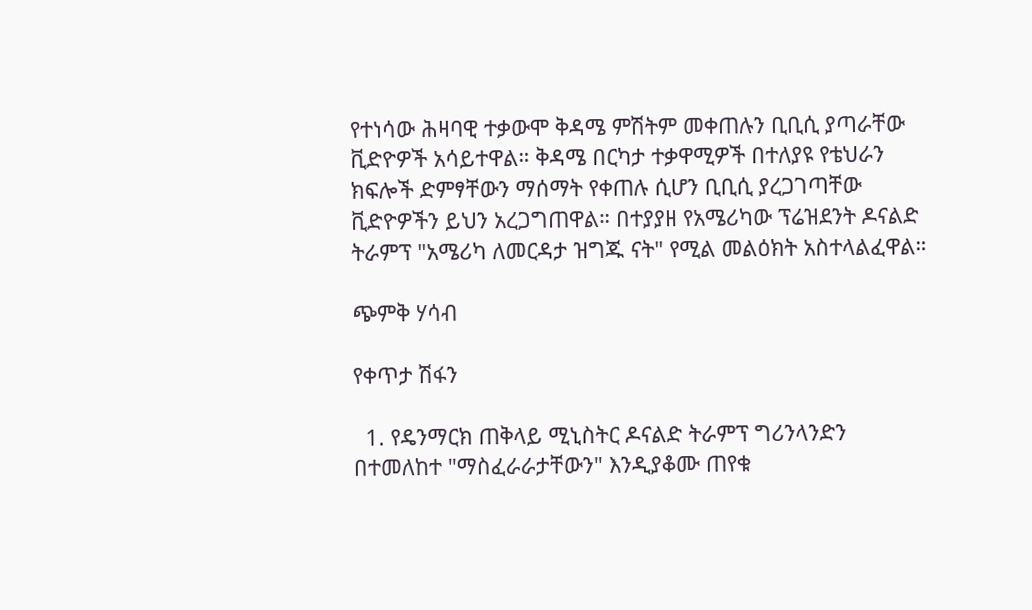የተነሳው ሕዛባዊ ተቃውሞ ቅዳሜ ምሽትም መቀጠሉን ቢቢሲ ያጣራቸው ቪድዮዎች አሳይተዋል። ቅዳሜ በርካታ ተቃዋሚዎች በተለያዩ የቴህራን ክፍሎች ድምፃቸውን ማሰማት የቀጠሉ ሲሆን ቢቢሲ ያረጋገጣቸው ቪድዮዎችን ይህን አረጋግጠዋል። በተያያዘ የአሜሪካው ፕሬዝደንት ዶናልድ ትራምፕ "አሜሪካ ለመርዳታ ዝግጁ ናት" የሚል መልዕክት አስተላልፈዋል።

ጭምቅ ሃሳብ

የቀጥታ ሽፋን

  1. የዴንማርክ ጠቅላይ ሚኒስትር ዶናልድ ትራምፕ ግሪንላንድን በተመለከተ "ማስፈራራታቸውን" እንዲያቆሙ ጠየቁ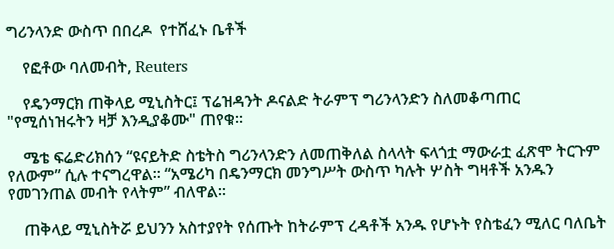ግሪንላንድ ውስጥ በበረዶ  የተሸፈኑ ቤቶች

    የፎቶው ባለመብት, Reuters

    የዴንማርክ ጠቅላይ ሚኒስትር፤ ፕሬዝዳንት ዶናልድ ትራምፕ ግሪንላንድን ስለመቆጣጠር "የሚሰነዝሩትን ዛቻ እንዲያቆሙ" ጠየቁ።

    ሜቴ ፍሬድሪክሰን “ዩናይትድ ስቴትስ ግሪንላንድን ለመጠቅለል ስላላት ፍላጎቷ ማውራቷ ፈጽሞ ትርጉም የለውም” ሲሉ ተናግረዋል። “አሜሪካ በዴንማርክ መንግሥት ውስጥ ካሉት ሦስት ግዛቶች አንዱን የመገንጠል መብት የላትም” ብለዋል።

    ጠቅላይ ሚኒስትሯ ይህንን አስተያየት የሰጡት ከትራምፕ ረዳቶች አንዱ የሆኑት የስቴፈን ሚለር ባለቤት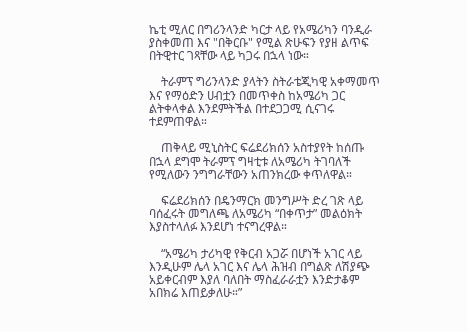ኬቲ ሚለር በግሪንላንድ ካርታ ላይ የአሜሪካን ባንዲራ ያስቀመጠ እና "በቅርቡ" የሚል ጽሁፍን የያዘ ልጥፍ በትዊተር ገጻቸው ላይ ካጋሩ በኋላ ነው።

    ትራምፕ ግሪንላንድ ያላትን ስትራቴጂካዊ አቀማመጥ እና የማዕድን ሀብቷን በመጥቀስ ከአሜሪካ ጋር ልትቀላቀል እንደምትችል በተደጋጋሚ ሲናገሩ ተደምጠዋል።

    ጠቅላይ ሚኒስትር ፍሬደሪክሰን አስተያየት ከሰጡ በኋላ ደግሞ ትራምፕ ግዛቲቱ ለአሜሪካ ትገባለች የሚለውን ንግግራቸውን አጠንክረው ቀጥለዋል።

    ፍሬደሪክሰን በዴንማርክ መንግሥት ድረ ገጽ ላይ ባሰፈሩት መግለጫ ለአሜሪካ “በቀጥታ” መልዕክት እያስተላለፉ እንደሆነ ተናግረዋል።

    “አሜሪካ ታሪካዊ የቅርብ አጋሯ በሆነች አገር ላይ እንዲሁም ሌላ አገር እና ሌላ ሕዝብ በግልጽ ለሽያጭ አይቀርብም እያለ ባለበት ማስፈራራቷን እንድታቆም አበክሬ እጠይቃለሁ።”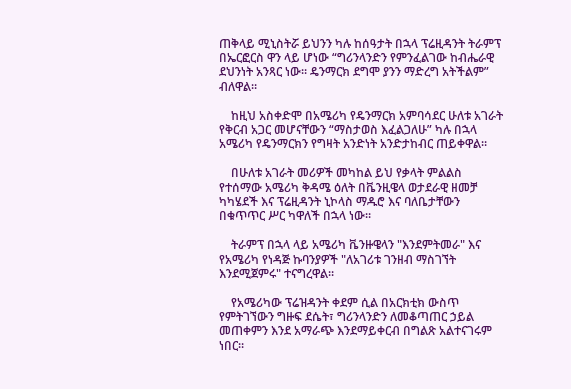ጠቅላይ ሚኒስትሯ ይህንን ካሉ ከሰዓታት በኋላ ፕሬዚዳንት ትራምፕ በኤርፎርስ ዋን ላይ ሆነው “ግሪንላንድን የምንፈልገው ከብሔራዊ ደህንነት አንጻር ነው። ዴንማርክ ደግሞ ያንን ማድረግ አትችልም” ብለዋል።

    ከዚህ አስቀድሞ በአሜሪካ የዴንማርክ አምባሳደር ሁለቱ አገራት የቅርብ አጋር መሆናቸውን “ማስታወስ እፈልጋለሁ” ካሉ በኋላ አሜሪካ የዴንማርክን የግዛት አንድነት አንድታከብር ጠይቀዋል።

    በሁለቱ አገራት መሪዎች መካከል ይህ የቃላት ምልልስ የተሰማው አሜሪካ ቅዳሜ ዕለት በቬንዚዌላ ወታደራዊ ዘመቻ ካካሄደች እና ፕሬዚዳንት ኒኮላስ ማዱሮ እና ባለቤታቸውን በቁጥጥር ሥር ካዋለች በኋላ ነው።

    ትራምፕ በኋላ ላይ አሜሪካ ቬንዙዌላን "እንደምትመራ" እና የአሜሪካ የነዳጅ ኩባንያዎች "ለአገሪቱ ገንዘብ ማስገኘት እንደሚጀምሩ" ተናግረዋል።

    የአሜሪካው ፕሬዝዳንት ቀደም ሲል በአርክቲክ ውስጥ የምትገኘውን ግዙፍ ደሴት፣ ግሪንላንድን ለመቆጣጠር ኃይል መጠቀምን እንደ አማራጭ እንደማይቀርብ በግልጽ አልተናገሩም ነበር።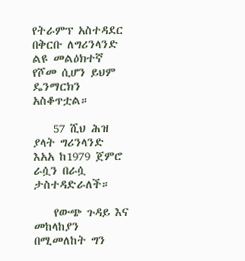የትራምፕ አስተዳደር በቅርቡ ለግሪንላንድ ልዩ መልዕክተኛ የሾመ ሲሆን ይህም ዴንማርክን አስቆጥቷል።

    57 ሺህ ሕዝ ያላት ግሪንላንድ እአአ ከ1979 ጀምሮ ራሷን በራሷ ታስተዳድራለች።

    የውጭ ጉዳይ እና መከላከያን በሚመለከት ግን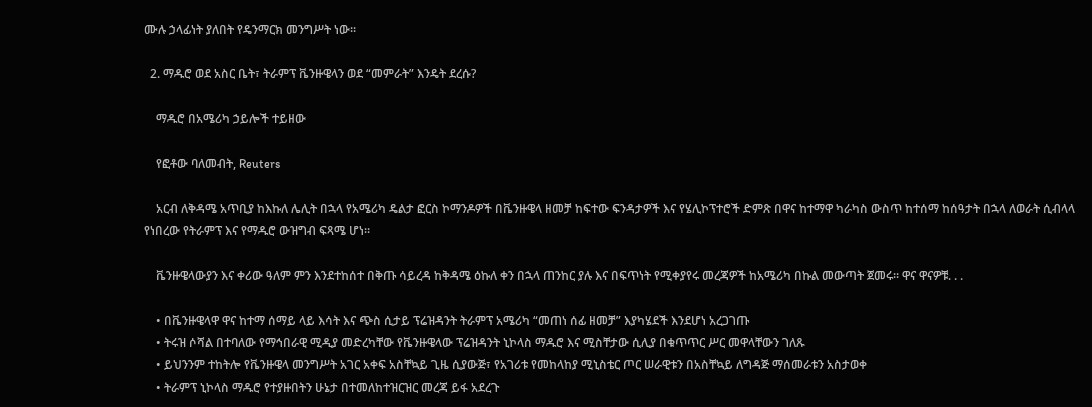ሙሉ ኃላፊነት ያለበት የዴንማርክ መንግሥት ነው።

  2. ማዱሮ ወደ አስር ቤት፣ ትራምፕ ቬንዙዌላን ወደ “መምራት” እንዴት ደረሱ?

    ማዱሮ በአሜሪካ ኃይሎች ተይዘው

    የፎቶው ባለመብት, Reuters

    አርብ ለቅዳሜ አጥቢያ ከእኩለ ሌሊት በኋላ የአሜሪካ ዴልታ ፎርስ ኮማንዶዎች በቬንዙዌላ ዘመቻ ከፍተው ፍንዳታዎች እና የሄሊኮፕተሮች ድምጽ በዋና ከተማዋ ካራካስ ውስጥ ከተሰማ ከሰዓታት በኋላ ለወራት ሲብላላ የነበረው የትራምፕ እና የማዱሮ ውዝግብ ፍጻሜ ሆነ።

    ቬንዙዌላውያን እና ቀሪው ዓለም ምን እንደተከሰተ በቅጡ ሳይረዳ ከቅዳሜ ዕኩለ ቀን በኋላ ጠንከር ያሉ እና በፍጥነት የሚቀያየሩ መረጃዎች ከአሜሪካ በኩል መውጣት ጀመሩ። ዋና ዋናዎቹ. . .

    • በቬንዙዌላዋ ዋና ከተማ ሰማይ ላይ እሳት እና ጭስ ሲታይ ፕሬዝዳንት ትራምፕ አሜሪካ “መጠነ ሰፊ ዘመቻ” እያካሄደች እንደሆነ አረጋገጡ
    • ትሩዝ ሶሻል በተባለው የማኅበራዊ ሚዲያ መድረካቸው የቬንዙዌላው ፕሬዝዳንት ኒኮላስ ማዱሮ እና ሚስቸታው ሲሊያ በቁጥጥር ሥር መዋላቸውን ገለጹ
    • ይህንንም ተከትሎ የቬንዙዌላ መንግሥት አገር አቀፍ አስቸኳይ ጊዜ ሲያውጅ፣ የአገሪቱ የመከላከያ ሚኒስቴር ጦር ሠራዊቱን በአስቸኳይ ለግዳጅ ማሰመራቱን አስታወቀ
    • ትራምፕ ኒኮላስ ማዱሮ የተያዙበትን ሁኔታ በተመለከተዝርዝር መረጃ ይፋ አደረጉ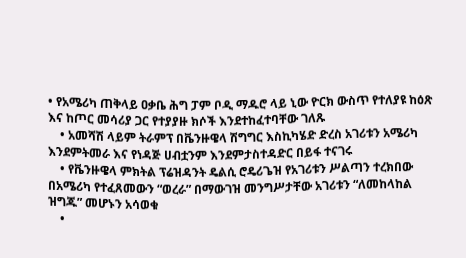• የአሜሪካ ጠቅላይ ዐቃቤ ሕግ ፓም ቦዲ ማዱሮ ላይ ኒው ዮርክ ውስጥ የተለያዩ ከዕጽ እና ከጦር መሳሪያ ጋር የተያያዙ ክሶች እንደተከፈተባቸው ገለጹ
    • አመሻሽ ላይም ትራምፕ በቬንዙዌላ ሽግግር እስኪካሄድ ድረስ አገሪቱን አሜሪካ እንደምትመራ እና የነዳጅ ሀብቷንም እንደምታስተዳድር በይፋ ተናገሩ
    • የቬንዙዌላ ምክትል ፕሬዝዳንት ዴልሲ ሮዴሪጌዝ የአገሪቱን ሥልጣን ተረክበው በአሜሪካ የተፈጸመውን “ወረራ” በማውገዝ መንግሥታቸው አገሪቱን “ለመከላከል ዝግጁ” መሆኑን አሳወቁ
    •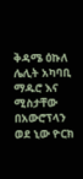ቅዳሜ ዕኩለ ሌሊት አካባቢ ማዱሮ እና ሚስታቸው በአውሮፕላን ወደ ኒው ዮርክ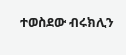ተወስደው ብሩክሊን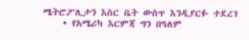ሜትሮፖሊታን እስር ቤት ውስጥ እንዲያርፉ ተደረገ
    • የአሜሪካ እርምጃ ግን በዓለም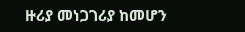ዙሪያ መነጋገሪያ ከመሆን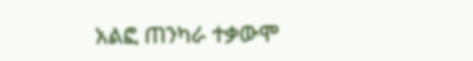አልፎ ጠንካራ ተቃውሞ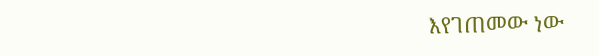እየገጠመው ነው